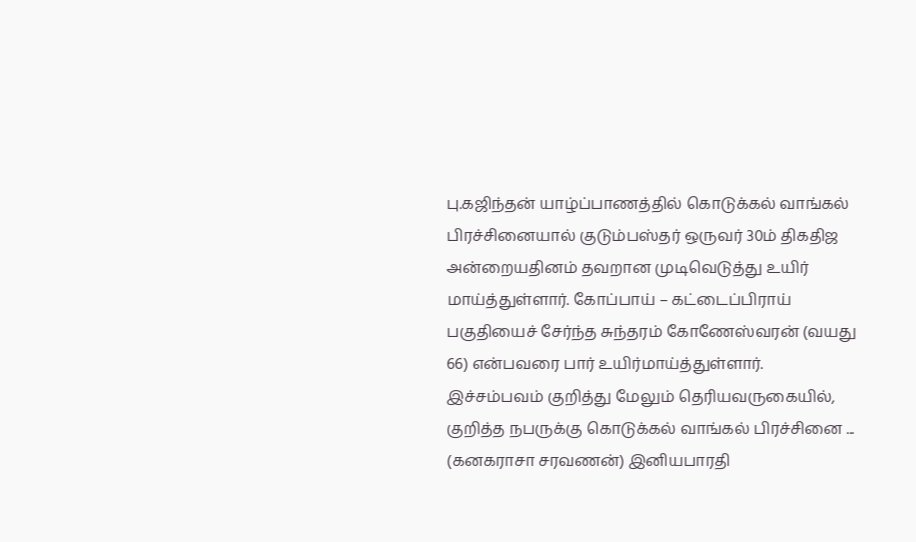பு.கஜிந்தன் யாழ்ப்பாணத்தில் கொடுக்கல் வாங்கல் பிரச்சினையால் குடும்பஸ்தர் ஒருவர் 30ம் திகதிஜ அன்றையதினம் தவறான முடிவெடுத்து உயிர் மாய்த்துள்ளார். கோப்பாய் – கட்டைப்பிராய் பகுதியைச் சேர்ந்த சுந்தரம் கோணேஸ்வரன் (வயது 66) என்பவரை பார் உயிர்மாய்த்துள்ளார். இச்சம்பவம் குறித்து மேலும் தெரியவருகையில், குறித்த நபருக்கு கொடுக்கல் வாங்கல் பிரச்சினை ...
(கனகராசா சரவணன்) இனியபாரதி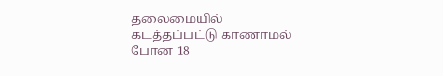தலைமையில் கடத்தப்பட்டு காணாமல் போன 18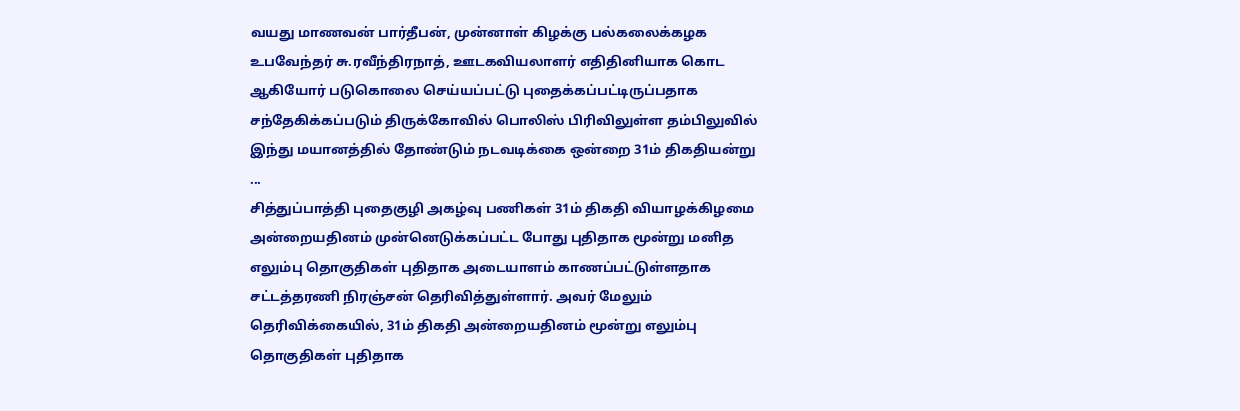வயது மாணவன் பார்தீபன், முன்னாள் கிழக்கு பல்கலைக்கழக உபவேந்தர் சு.ரவீந்திரநாத், ஊடகவியலாளர் எதிதினியாக கொட ஆகியோர் படுகொலை செய்யப்பட்டு புதைக்கப்பட்டிருப்பதாக சந்தேகிக்கப்படும் திருக்கோவில் பொலிஸ் பிரிவிலுள்ள தம்பிலுவில் இந்து மயானத்தில் தோண்டும் நடவடிக்கை ஒன்றை 31ம் திகதியன்று ...
சித்துப்பாத்தி புதைகுழி அகழ்வு பணிகள் 31ம் திகதி வியாழக்கிழமை அன்றையதினம் முன்னெடுக்கப்பட்ட போது புதிதாக மூன்று மனித எலும்பு தொகுதிகள் புதிதாக அடையாளம் காணப்பட்டுள்ளதாக சட்டத்தரணி நிரஞ்சன் தெரிவித்துள்ளார். அவர் மேலும் தெரிவிக்கையில், 31ம் திகதி அன்றையதினம் மூன்று எலும்பு தொகுதிகள் புதிதாக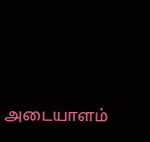அடையாளம்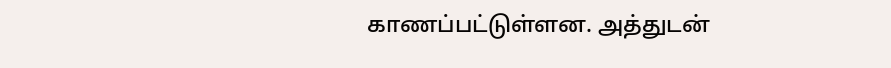காணப்பட்டுள்ளன. அத்துடன்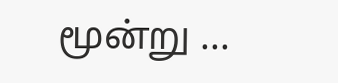மூன்று ...